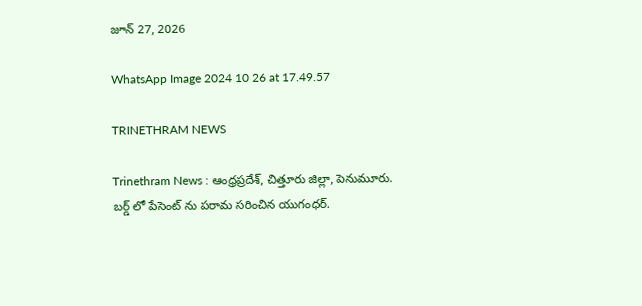జూన్ 27, 2026

WhatsApp Image 2024 10 26 at 17.49.57

TRINETHRAM NEWS

Trinethram News : ఆంధ్రప్రదేశ్, చిత్తూరు జిల్లా, పెనుమూరు.
బర్డ్ లో పేసెంట్ ను పరామ సరించిన యుగంధర్.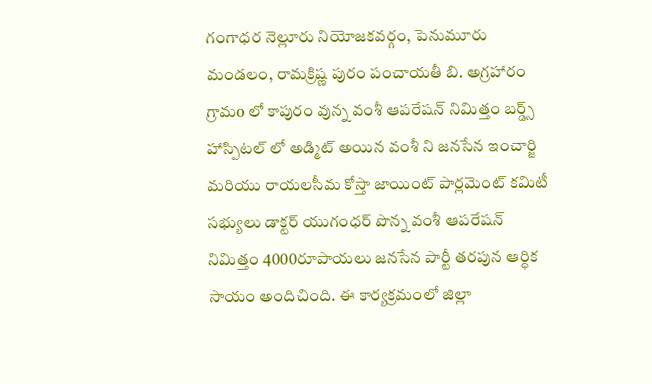గంగాధర నెల్లూరు నియోజకవర్గం, పెనుమూరు మండలం, రామక్రిష్ణ పురం పంచాయతీ బి. అగ్రహారం గ్రామo లో కాపురం వున్న వంశీ ఆపరేషన్ నిమిత్తం బర్డ్స్ హాస్పిటల్ లో అడ్మిట్ అయిన వంశీ ని జనసేన ఇంచార్జి మరియు రాయలసీమ కోస్తా జాయింట్ పార్లమెంట్ కమిటీ సభ్యులు డాక్టర్ యుగంధర్ పొన్న వంశీ ఆపరేషన్ నిమిత్తం 4000రూపాయలు జనసేన పార్టీ తరపున ఆర్ధిక సాయం అందిచింది. ఈ కార్యక్రమంలో జిల్లా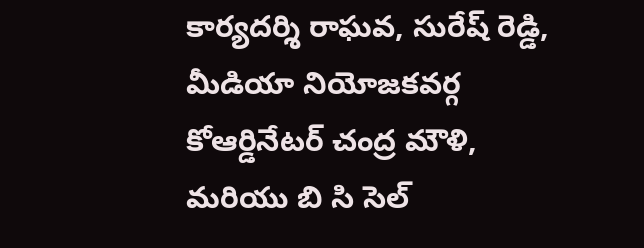కార్యదర్శి రాఘవ, సురేష్ రెడ్డి, మీడియా నియోజకవర్గ కోఆర్డినేటర్ చంద్ర మౌళి, మరియు బి సి సెల్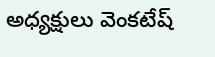అధ్యక్షులు వెంకటేష్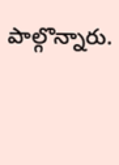పాల్గొన్నారు.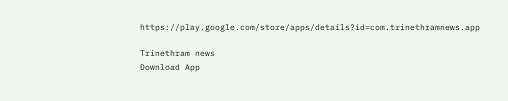https://play.google.com/store/apps/details?id=com.trinethramnews.app

Trinethram news
Download App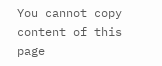You cannot copy content of this page